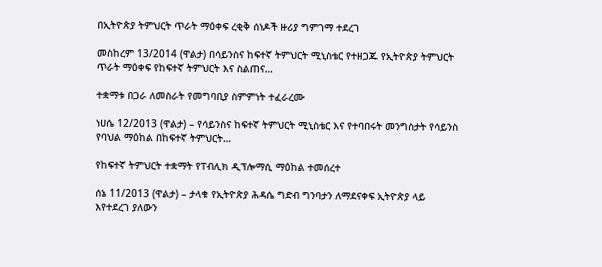በኢትዮጵያ ትምህርት ጥራት ማዕቀፍ ረቂቅ ሰነዶች ዙሪያ ግምገማ ተደረገ

መስከረም 13/2014 (ዋልታ) በሳይንስና ከፍተኛ ትምህርት ሚኒስቴር የተዘጋጁ የኢትዮጵያ ትምህርት ጥራት ማዕቀፍ የከፍተኛ ትምህርት እና ስልጠና…

ተቋማቱ በጋራ ለመስራት የመግባቢያ ስምምነት ተፈራረሙ

ነሀሴ 12/2013 (ዋልታ) – የሳይንስና ከፍተኛ ትምህርት ሚኒስቴር እና የተባበሩት መንግስታት የሳይንስ የባህል ማዕከል በከፍተኛ ትምህርት…

የከፍተኛ ትምህርት ተቋማት የፐብሊክ ዲፕሎማሲ ማዕከል ተመሰረተ

ሰኔ 11/2013 (ዋልታ) – ታላቁ የኢትዮጵያ ሕዳሴ ግድብ ግንባታን ለማደናቀፍ ኢትዮጵያ ላይ እየተደረገ ያለውን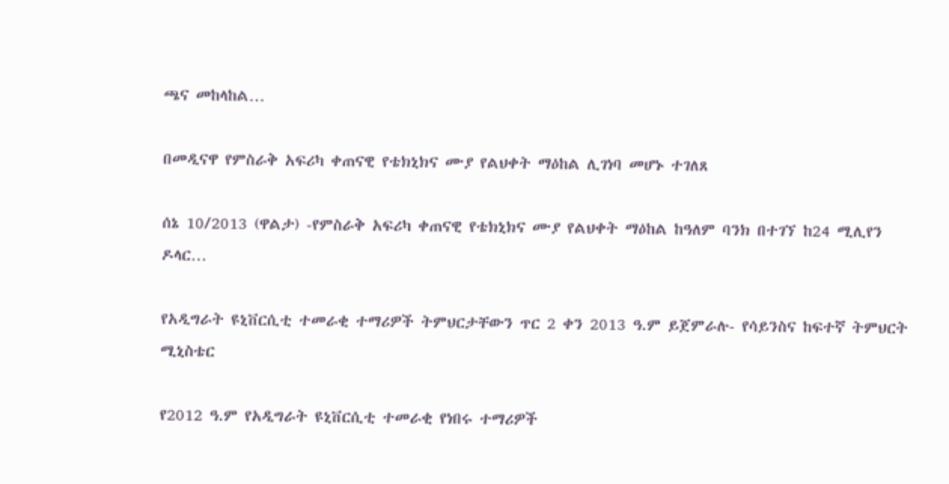ጫና መከላከል…

በመዲናዋ የምስራቅ አፍሪካ ቀጠናዊ የቴክኒክና ሙያ የልህቀት ማዕከል ሊገነባ መሆኑ ተገለጸ

ሰኔ 10/2013 (ዋልታ) -የምስራቅ አፍሪካ ቀጠናዊ የቴክኒክና ሙያ የልህቀት ማዕከል ከዓለም ባንክ በተገኘ ከ24 ሚሊየን ዶላር…

የአዲግራት ዩኒቨርሲቲ ተመራቂ ተማሪዎች ትምህርታቸውን ጥር 2 ቀን 2013 ዓ.ም ይጀምራሉ- የሳይንስና ከፍተኛ ትምህርት ሚኒስቴር

የ2012 ዓ.ም የአዲግራት ዩኒቨርሲቲ ተመራቂ የነበሩ ተማሪዎች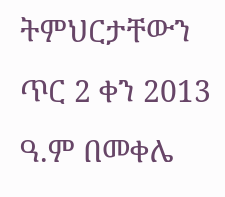ትምህርታቸውን ጥር 2 ቀን 2013 ዓ.ም በመቀሌ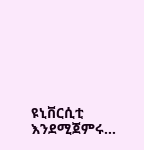ዩኒቨርሲቲ እንደሚጀምሩ…